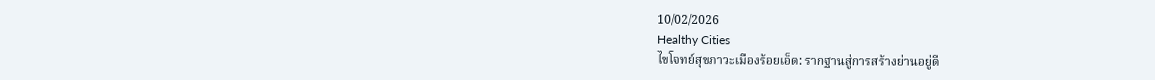10/02/2026
Healthy Cities
ไขโจทย์สุขภาวะเมืองร้อยเอ็ด: รากฐานสู่การสร้างย่านอยู่ดี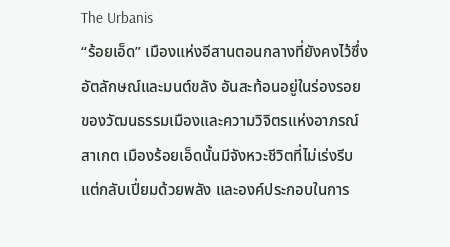The Urbanis
“ร้อยเอ็ด” เมืองแห่งอีสานตอนกลางที่ยังคงไว้ซึ่งอัตลักษณ์และมนต์ขลัง อันสะท้อนอยู่ในร่องรอยของวัฒนธรรมเมืองและความวิจิตรแห่งอาภรณ์สาเกต เมืองร้อยเอ็ดนั้นมีจังหวะชีวิตที่ไม่เร่งรีบแต่กลับเปี่ยมด้วยพลัง และองค์ประกอบในการ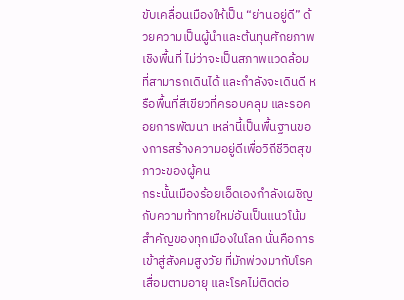ขับเคลื่อนเมืองให้เป็น “ย่านอยู่ดี” ด้วยความเป็นผู้นำและต้นทุนศักยภาพเชิงพื้นที่ ไม่ว่าจะเป็นสภาพแวดล้อมที่สามารถเดินได้ และกำลังจะเดินดี หรือพื้นที่สีเขียวที่ครอบคลุม และรอคอยการพัฒนา เหล่านี้เป็นพื้นฐานของการสร้างความอยู่ดีเพื่อวิถีชีวิตสุขภาวะของผู้คน
กระนั้นเมืองร้อยเอ็ดเองกำลังเผชิญกับความท้าทายใหม่อันเป็นแนวโน้มสำคัญของทุกเมืองในโลก นั่นคือการเข้าสู่สังคมสูงวัย ที่มักพ่วงมากับโรคเสื่อมตามอายุ และโรคไม่ติดต่อ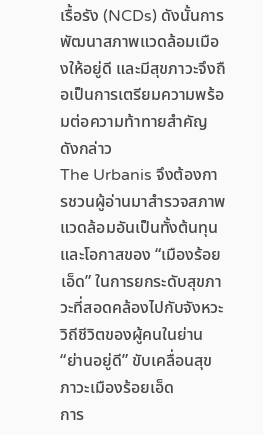เรื้อรัง (NCDs) ดังนั้นการพัฒนาสภาพแวดล้อมเมืองให้อยู่ดี และมีสุขภาวะจึงถือเป็นการเตรียมความพร้อมต่อความท้าทายสำคัญดังกล่าว
The Urbanis จึงต้องการชวนผู้อ่านมาสำรวจสภาพแวดล้อมอันเป็นทั้งต้นทุนและโอกาสของ “เมืองร้อยเอ็ด” ในการยกระดับสุขภาวะที่สอดคล้องไปกับจังหวะวิถีชีวิตของผู้คนในย่าน
“ย่านอยู่ดี” ขับเคลื่อนสุขภาวะเมืองร้อยเอ็ด
การ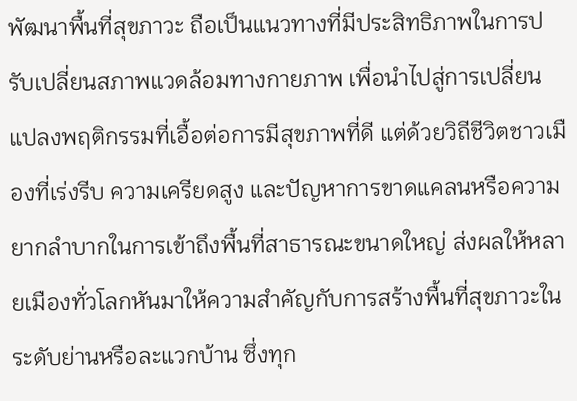พัฒนาพื้นที่สุขภาวะ ถือเป็นแนวทางที่มีประสิทธิภาพในการปรับเปลี่ยนสภาพแวดล้อมทางกายภาพ เพื่อนำไปสู่การเปลี่ยนแปลงพฤติกรรมที่เอื้อต่อการมีสุขภาพที่ดี แต่ด้วยวิถีชีวิตชาวเมืองที่เร่งรีบ ความเครียดสูง และปัญหาการขาดแคลนหรือความยากลำบากในการเข้าถึงพื้นที่สาธารณะขนาดใหญ่ ส่งผลให้หลายเมืองทั่วโลกหันมาให้ความสำคัญกับการสร้างพื้นที่สุขภาวะในระดับย่านหรือละแวกบ้าน ซึ่งทุก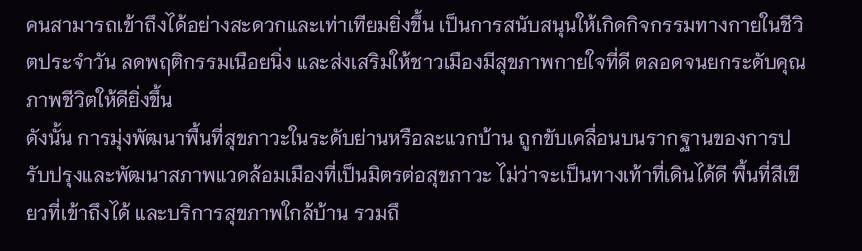คนสามารถเข้าถึงได้อย่างสะดวกและเท่าเทียมยิ่งขึ้น เป็นการสนับสนุนให้เกิดกิจกรรมทางกายในชีวิตประจำวัน ลดพฤติกรรมเนือยนิ่ง และส่งเสริมให้ชาวเมืองมีสุขภาพกายใจที่ดี ตลอดจนยกระดับคุณภาพชีวิตให้ดียิ่งขึ้น
ดังนั้น การมุ่งพัฒนาพื้นที่สุขภาวะในระดับย่านหรือละแวกบ้าน ถูกขับเคลื่อนบนรากฐานของการปรับปรุงและพัฒนาสภาพแวดล้อมเมืองที่เป็นมิตรต่อสุขภาวะ ไม่ว่าจะเป็นทางเท้าที่เดินได้ดี พื้นที่สีเขียวที่เข้าถึงได้ และบริการสุขภาพใกล้บ้าน รวมถึ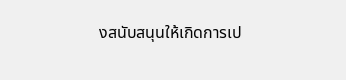งสนับสนุนให้เกิดการเป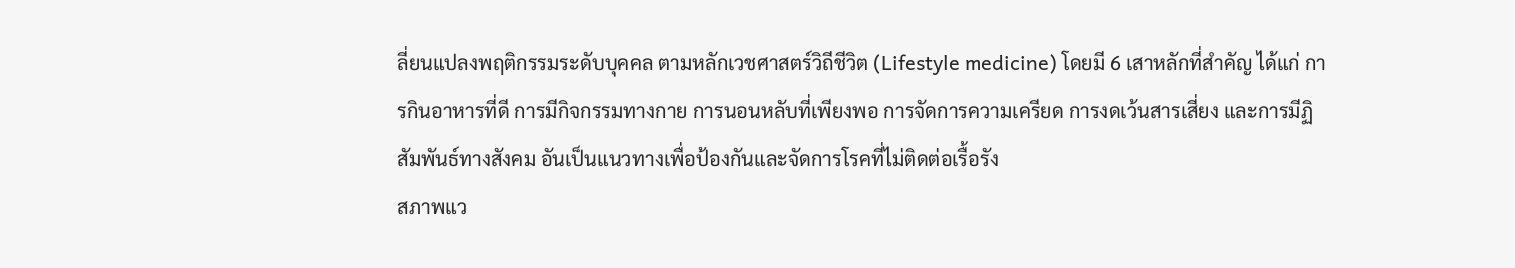ลี่ยนแปลงพฤติกรรมระดับบุคคล ตามหลักเวชศาสตร์วิถีชีวิต (Lifestyle medicine) โดยมี 6 เสาหลักที่สำคัญ ได้แก่ การกินอาหารที่ดี การมีกิจกรรมทางกาย การนอนหลับที่เพียงพอ การจัดการความเครียด การงดเว้นสารเสี่ยง และการมีฏิสัมพันธ์ทางสังคม อันเป็นแนวทางเพื่อป้องกันและจัดการโรคที่ไม่ติดต่อเรื้อรัง
สภาพแว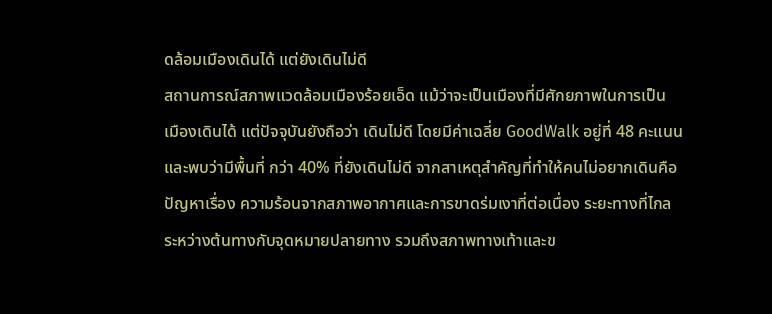ดล้อมเมืองเดินได้ แต่ยังเดินไม่ดี
สถานการณ์สภาพแวดล้อมเมืองร้อยเอ็ด แม้ว่าจะเป็นเมืองที่มีศักยภาพในการเป็น เมืองเดินได้ แต่ปัจจุบันยังถือว่า เดินไม่ดี โดยมีค่าเฉลี่ย GoodWalk อยู่ที่ 48 คะแนน และพบว่ามีพื้นที่ กว่า 40% ที่ยังเดินไม่ดี จากสาเหตุสำคัญที่ทำให้คนไม่อยากเดินคือปัญหาเรื่อง ความร้อนจากสภาพอากาศและการขาดร่มเงาที่ต่อเนื่อง ระยะทางที่ไกลระหว่างต้นทางกับจุดหมายปลายทาง รวมถึงสภาพทางเท้าและข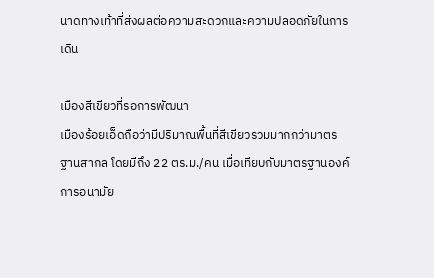นาดทางเท้าที่ส่งผลต่อความสะดวกและความปลอดภัยในการเดิน

เมืองสีเขียวที่รอการพัฒนา
เมืองร้อยเอ็ดถือว่ามีปริมาณพื้นที่สีเขียวรวมมากกว่ามาตรฐานสากล โดยมีถึง 22 ตร.ม./คน เมื่อเทียบกับมาตรฐานองค์การอนามัย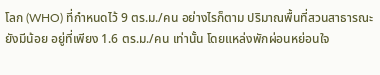โลก (WHO) ที่กำหนดไว้ 9 ตร.ม./คน อย่างไรก็ตาม ปริมาณพื้นที่สวนสาธารณะยังมีน้อย อยู่ที่เพียง 1.6 ตร.ม./คน เท่านั้น โดยแหล่งพักผ่อนหย่อนใจ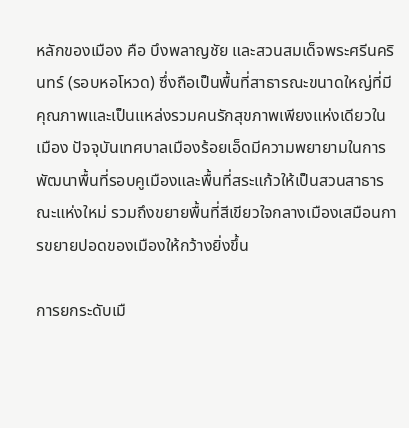หลักของเมือง คือ บึงพลาญชัย และสวนสมเด็จพระศรีนครินทร์ (รอบหอโหวด) ซึ่งถือเป็นพื้นที่สาธารณะขนาดใหญ่ที่มีคุณภาพและเป็นแหล่งรวมคนรักสุขภาพเพียงแห่งเดียวในเมือง ปัจจุบันเทศบาลเมืองร้อยเอ็ดมีความพยายามในการพัฒนาพื้นที่รอบคูเมืองและพื้นที่สระแก้วให้เป็นสวนสาธารณะแห่งใหม่ รวมถึงขยายพื้นที่สีเขียวใจกลางเมืองเสมือนการขยายปอดของเมืองให้กว้างยิ่งขึ้น

การยกระดับเมื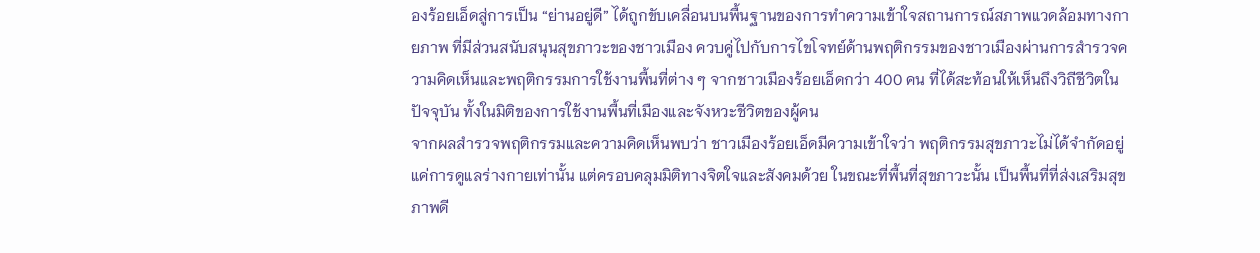องร้อยเอ็ดสู่การเป็น “ย่านอยู่ดี” ได้ถูกขับเคลื่อนบนพื้นฐานของการทำความเข้าใจสถานการณ์สภาพแวดล้อมทางกายภาพ ที่มีส่วนสนับสนุนสุขภาวะของชาวเมือง ควบคู่ไปกับการไขโจทย์ด้านพฤติกรรมของชาวเมืองผ่านการสำรวจความคิดเห็นและพฤติกรรมการใช้งานพื้นที่ต่าง ๆ จากชาวเมืองร้อยเอ็ดกว่า 400 คน ที่ได้สะท้อนให้เห็นถึงวิถีชีวิตในปัจจุบัน ทั้งในมิติของการใช้งานพื้นที่เมืองและจังหวะชีวิตของผู้คน
จากผลสำรวจพฤติกรรมและความคิดเห็นพบว่า ชาวเมืองร้อยเอ็ดมีความเข้าใจว่า พฤติกรรมสุขภาวะไม่ได้จำกัดอยู่แค่การดูแลร่างกายเท่านั้น แต่ครอบคลุมมิติทางจิตใจและสังคมด้วย ในขณะที่พื้นที่สุขภาวะนั้น เป็นพื้นที่ที่ส่งเสริมสุขภาพดี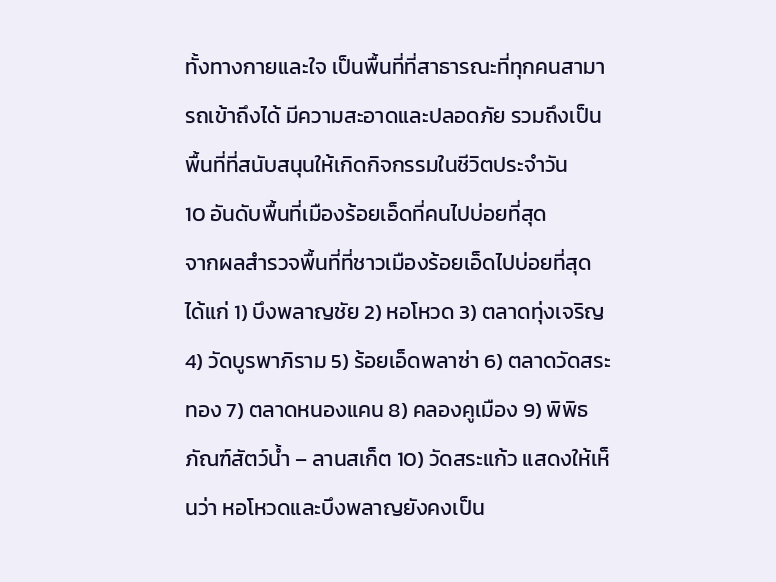ทั้งทางกายและใจ เป็นพื้นที่ที่สาธารณะที่ทุกคนสามารถเข้าถึงได้ มีความสะอาดและปลอดภัย รวมถึงเป็นพื้นที่ที่สนับสนุนให้เกิดกิจกรรมในชีวิตประจำวัน
10 อันดับพื้นที่เมืองร้อยเอ็ดที่คนไปบ่อยที่สุด
จากผลสำรวจพื้นที่ที่ชาวเมืองร้อยเอ็ดไปบ่อยที่สุด ได้แก่ 1) บึงพลาญชัย 2) หอโหวด 3) ตลาดทุ่งเจริญ 4) วัดบูรพาภิราม 5) ร้อยเอ็ดพลาซ่า 6) ตลาดวัดสระทอง 7) ตลาดหนองแคน 8) คลองคูเมือง 9) พิพิธภัณฑ์สัตว์น้ำ – ลานสเก็ต 10) วัดสระแก้ว แสดงให้เห็นว่า หอโหวดและบึงพลาญยังคงเป็น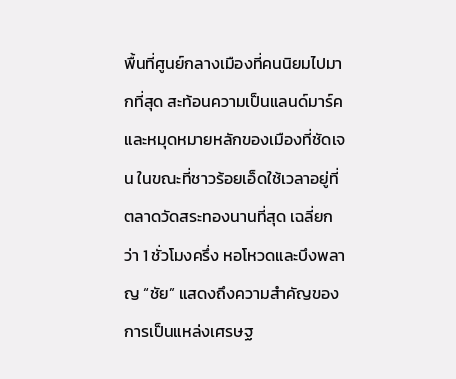พื้นที่ศูนย์กลางเมืองที่คนนิยมไปมากที่สุด สะท้อนความเป็นแลนด์มาร์คและหมุดหมายหลักของเมืองที่ชัดเจน ในขณะที่ชาวร้อยเอ็ดใช้เวลาอยู่ที่ตลาดวัดสระทองนานที่สุด เฉลี่ยกว่า 1 ชั่วโมงครึ่ง หอโหวดและบึงพลาญ “ชัย” แสดงถึงความสำคัญของการเป็นแหล่งเศรษฐ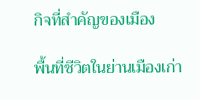กิจที่สำคัญของเมือง

พื้นที่ชีวิตในย่านเมืองเก่า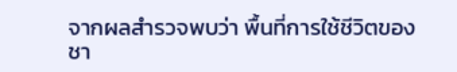จากผลสำรวจพบว่า พื้นที่การใช้ชีวิตของชา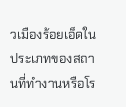วเมืองร้อยเอ็ดในประเภทของสถานที่ทำงานหรือโร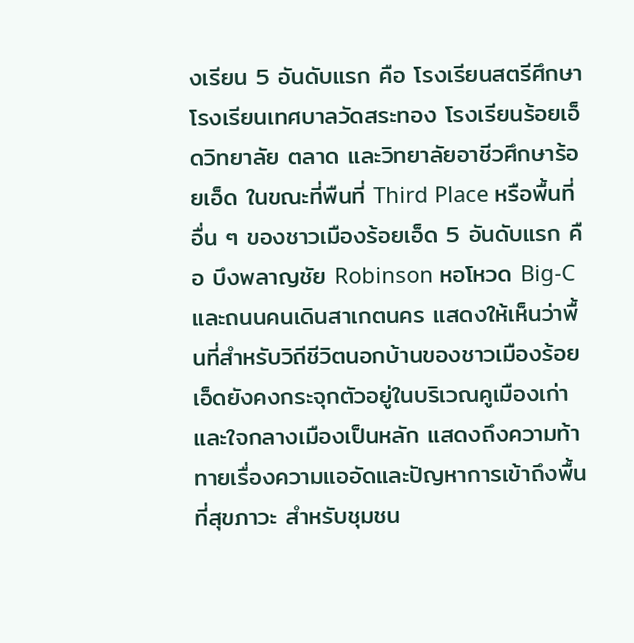งเรียน 5 อันดับแรก คือ โรงเรียนสตรีศึกษา โรงเรียนเทศบาลวัดสระทอง โรงเรียนร้อยเอ็ดวิทยาลัย ตลาด และวิทยาลัยอาชีวศึกษาร้อยเอ็ด ในขณะที่พืนที่ Third Place หรือพื้นที่อื่น ๆ ของชาวเมืองร้อยเอ็ด 5 อันดับแรก คือ บึงพลาญชัย Robinson หอโหวด Big-C และถนนคนเดินสาเกตนคร แสดงให้เห็นว่าพื้นที่สำหรับวิถีชีวิตนอกบ้านของชาวเมืองร้อยเอ็ดยังคงกระจุกตัวอยู่ในบริเวณคูเมืองเก่าและใจกลางเมืองเป็นหลัก แสดงถึงความท้าทายเรื่องความแออัดและปัญหาการเข้าถึงพื้นที่สุขภาวะ สำหรับชุมชน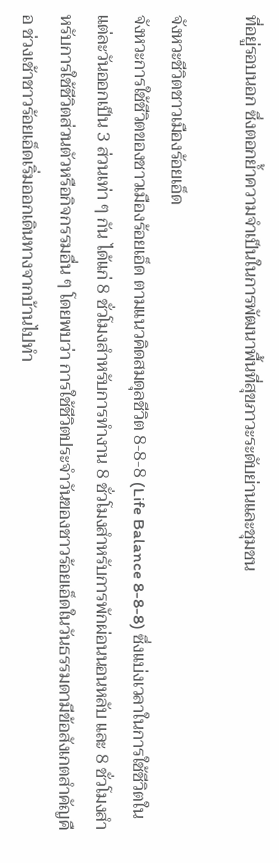ที่อยู่รอบนอก ซึ่งตอกย้ำความจำเป็นในการพัฒนาพื้นที่สุขภาวะระดับย่านและชุมชน

จังหวะชีวิตชาวเมืองร้อยเอ็ด
จังหวะการใช้ชีวิตของชาวเมืองร้อยเอ็ด ตามแนวคิดสมดุลชีวิต 8-8-8 (Life Balance 8-8-8) ซึ่งแบ่งเวลาในการใช้ชีวิตในแต่ละวันออกเป็น 3 ส่วนเท่า ๆ กัน ได้แก่ 8 ชั่วโมงสำหรับการทำงาน 8 ชั่วโมงสำหรับการพักผ่อนนอนหลับ และ 8 ชั่วโมงสำหรับการใช้ชีวิตส่วนตัวหรือกิจกรรมอื่น ๆ โดยพบว่า การใช้ชีวิตประจำวันของชาวร้อยเอ็ดในวันธรรมดามีข้อสังเกตสำคัญคือ ช่วงเช้าชาวร้อยเอ็ดเริ่มออกเดินทางจากบ้านไปทำ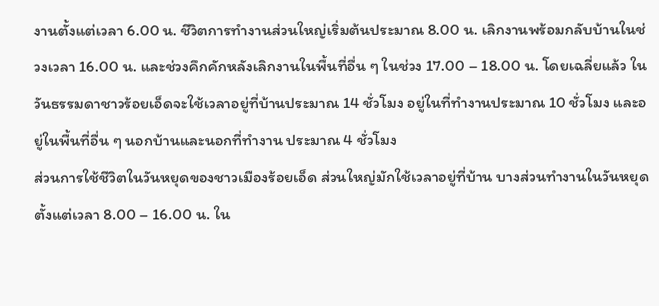งานตั้งแต่เวลา 6.00 น. ชีวิตการทำงานส่วนใหญ่เริ่มต้นประมาณ 8.00 น. เลิกงานพร้อมกลับบ้านในช่วงเวลา 16.00 น. และช่วงคึกคักหลังเลิกงานในพื้นที่อื่น ๆ ในช่วง 17.00 – 18.00 น. โดยเฉลี่ยแล้ว ในวันธรรมดาชาวร้อยเอ็ดจะใช้เวลาอยู่ที่บ้านประมาณ 14 ชั่วโมง อยู่ในที่ทำงานประมาณ 10 ชั่วโมง และอยู่ในพื้นที่อื่น ๆ นอกบ้านและนอกที่ทำงาน ประมาณ 4 ชั่วโมง
ส่วนการใช้ชีวิตในวันหยุดของชาวเมืองร้อยเอ็ด ส่วนใหญ่มักใช้เวลาอยู่ที่บ้าน บางส่วนทำงานในวันหยุดตั้งแต่เวลา 8.00 – 16.00 น. ใน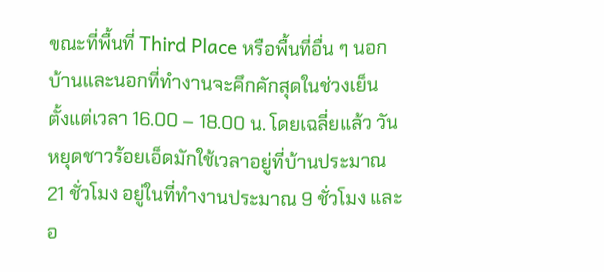ขณะที่พื้นที่ Third Place หรือพื้นที่อื่น ๆ นอกบ้านและนอกที่ทำงานจะคึกคักสุดในช่วงเย็น ตั้งแต่เวลา 16.00 – 18.00 น. โดยเฉลี่ยแล้ว วันหยุดชาวร้อยเอ็ดมักใช้เวลาอยู่ที่บ้านประมาณ 21 ชั่วโมง อยู่ในที่ทำงานประมาณ 9 ชั่วโมง และอ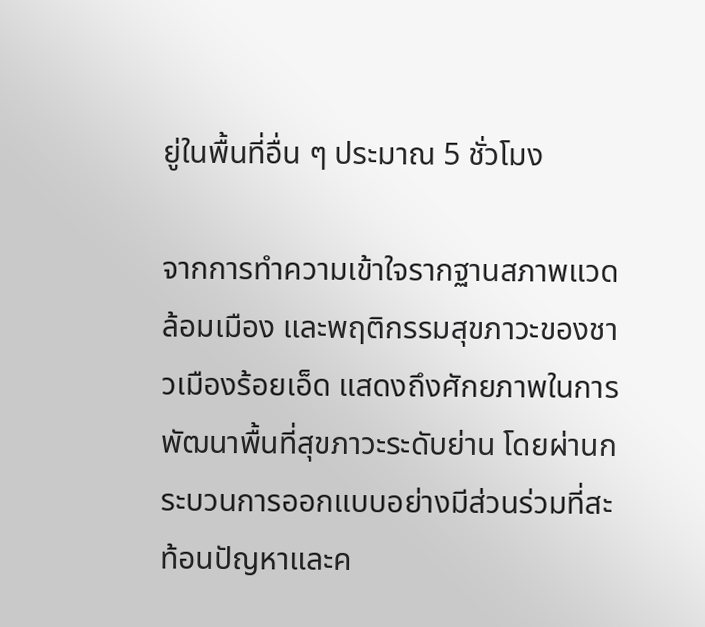ยู่ในพื้นที่อื่น ๆ ประมาณ 5 ชั่วโมง

จากการทำความเข้าใจรากฐานสภาพแวดล้อมเมือง และพฤติกรรมสุขภาวะของชาวเมืองร้อยเอ็ด แสดงถึงศักยภาพในการพัฒนาพื้นที่สุขภาวะระดับย่าน โดยผ่านกระบวนการออกแบบอย่างมีส่วนร่วมที่สะท้อนปัญหาและค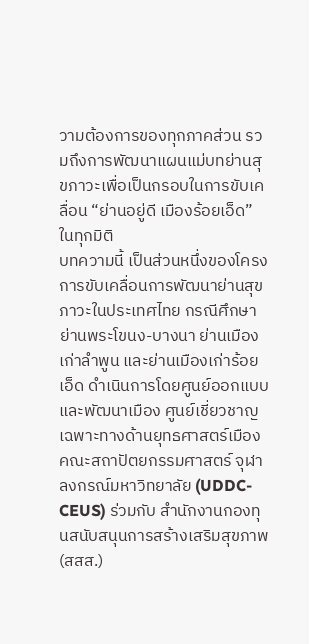วามต้องการของทุกภาคส่วน รวมถึงการพัฒนาแผนแม่บทย่านสุขภาวะเพื่อเป็นกรอบในการขับเคลื่อน “ย่านอยู่ดี เมืองร้อยเอ็ด” ในทุกมิติ
บทความนี้ เป็นส่วนหนึ่งของโครงการขับเคลื่อนการพัฒนาย่านสุขภาวะในประเทศไทย กรณีศึกษา ย่านพระโขนง-บางนา ย่านเมืองเก่าลำพูน และย่านเมืองเก่าร้อยเอ็ด ดำเนินการโดยศูนย์ออกแบบและพัฒนาเมือง ศูนย์เชี่ยวชาญเฉพาะทางด้านยุทธศาสตร์เมือง คณะสถาปัตยกรรมศาสตร์ จุฬาลงกรณ์มหาวิทยาลัย (UDDC-CEUS) ร่วมกับ สำนักงานกองทุนสนับสนุนการสร้างเสริมสุขภาพ (สสส.)